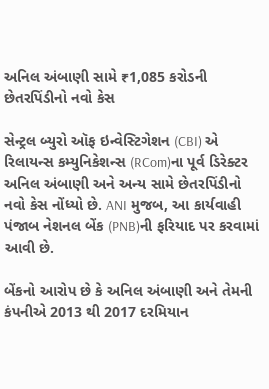અનિલ અંબાણી સામે ₹1,085 કરોડની છેતરપિંડીનો નવો કેસ

સેન્ટ્રલ બ્યુરો ઑફ ઇન્વેસ્ટિગેશન (CBI) એ રિલાયન્સ કમ્યુનિકેશન્સ (RCom)ના પૂર્વ ડિરેક્ટર અનિલ અંબાણી અને અન્ય સામે છેતરપિંડીનો નવો કેસ નોંધ્યો છે. ANI મુજબ, આ કાર્યવાહી પંજાબ નેશનલ બેંક (PNB)ની ફરિયાદ પર કરવામાં આવી છે.

બેંકનો આરોપ છે કે અનિલ અંબાણી અને તેમની કંપનીએ 2013 થી 2017 દરમિયાન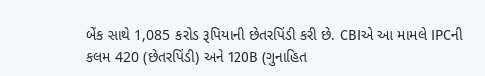બેંક સાથે 1,085 કરોડ રૂપિયાની છેતરપિંડી કરી છે. CBIએ આ મામલે IPCની કલમ 420 (છેતરપિંડી) અને 120B (ગુનાહિત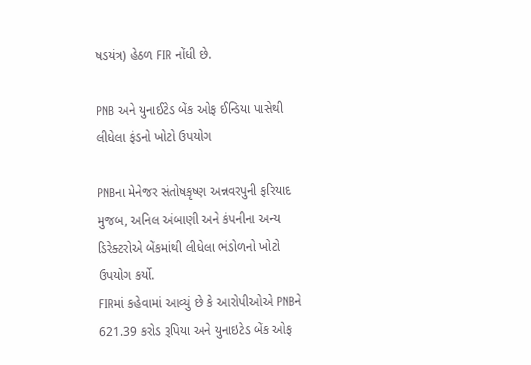ષડયંત્ર) હેઠળ FIR નોંધી છે.

PNB અને યુનાઈટેડ બેંક ઓફ ઈન્ડિયા પાસેથી લીધેલા ફંડનો ખોટો ઉપયોગ

PNBના મેનેજર સંતોષકૃષ્ણ અન્નવરપુની ફરિયાદ મુજબ, અનિલ અંબાણી અને કંપનીના અન્ય ડિરેક્ટરોએ બેંકમાંથી લીધેલા ભંડોળનો ખોટો ઉપયોગ કર્યો.
FIRમાં કહેવામાં આવ્યું છે કે આરોપીઓએ PNBને 621.39 કરોડ રૂપિયા અને યુનાઇટેડ બેંક ઓફ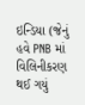ઇન્ડિયા (જેનું હવે PNB માં વિલિનીકરણ થઈ ગયું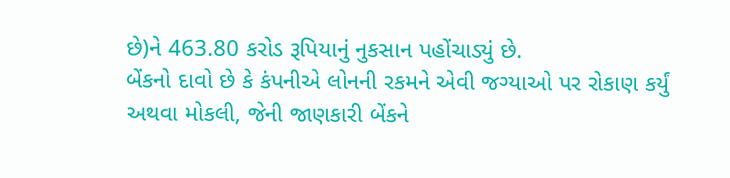છે)ને 463.80 કરોડ રૂપિયાનું નુકસાન પહોંચાડ્યું છે.
બેંકનો દાવો છે કે કંપનીએ લોનની રકમને એવી જગ્યાઓ પર રોકાણ કર્યું અથવા મોકલી, જેની જાણકારી બેંકને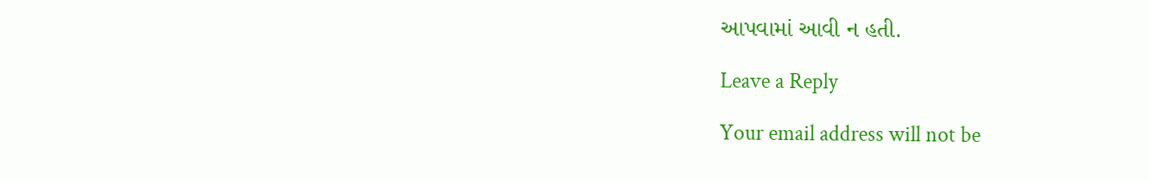આપવામાં આવી ન હતી.

Leave a Reply

Your email address will not be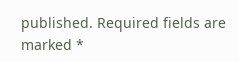published. Required fields are marked *